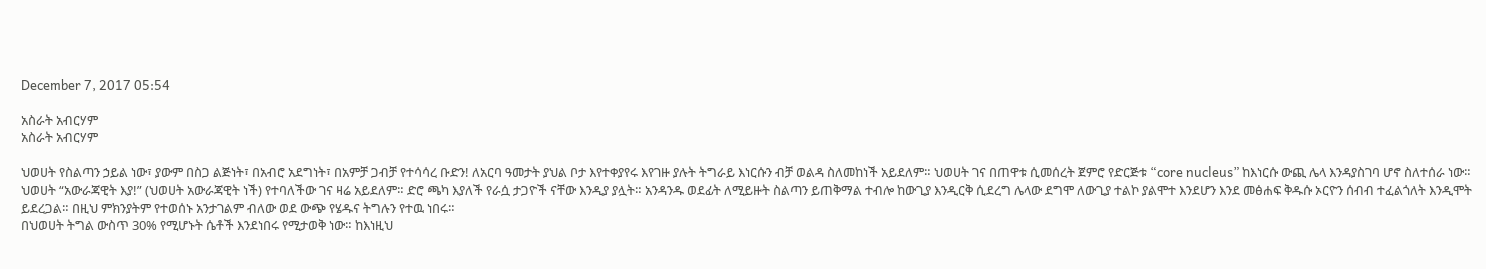December 7, 2017 05:54

አስራት አብርሃም
አስራት አብርሃም

ህወሀት የስልጣን ኃይል ነው፣ ያውም በስጋ ልጅነት፣ በአብሮ አደግነት፣ በአምቻ ጋብቻ የተሳሳረ ቡድን! ለአርባ ዓመታት ያህል ቦታ እየተቀያየሩ እየገዙ ያሉት ትግራይ እነርሱን ብቻ ወልዳ ስለመከነች አይደለም። ህወሀት ገና በጠዋቱ ሲመሰረት ጀምሮ የድርጅቱ “core nucleus” ከእነርሱ ውጪ ሌላ እንዳያስገባ ሆኖ ስለተሰራ ነው። ህወሀት “አውራጃዊት እያ!” (ህወሀት አውራጃዊት ነች) የተባለችው ገና ዛሬ አይደለም። ድሮ ጫካ እያለች የራሷ ታጋዮች ናቸው እንዲያ ያሏት። አንዳንዱ ወደፊት ለሚይዙት ስልጣን ይጠቅማል ተብሎ ከውጊያ እንዲርቅ ሲደረግ ሌላው ደግሞ ለውጊያ ተልኮ ያልሞተ እንደሆን እንደ መፅሐፍ ቅዱሱ ኦርዮን ሰብብ ተፈልጎለት እንዲሞት ይደረጋል። በዚህ ምክንያትም የተወሰኑ አንታገልም ብለው ወደ ውጭ የሄዱና ትግሉን የተዉ ነበሩ።
በህወሀት ትግል ውስጥ 30% የሚሆኑት ሴቶች እንደነበሩ የሚታወቅ ነው። ከእነዚህ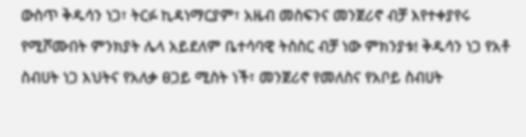ውስጥ ቅዱሳን ነጋ፣ ትርፉ ኪዳነማርያም፣ አዜብ መስፍንና መንጀሪኖ ብቻ እየተቀያየሩ የሚሾሙበት ምንክያት ሌላ አይደለም ቤተሳባዊ ትስስር ብቻ ነው ምክንያቱ! ቅዱሳን ነጋ የአቶ ስብሀት ነጋ እህትና የአለቃ ፀጋይ ሚስት ነች፣ መንጀሪኖ የመለስና የአቦይ ስብሀት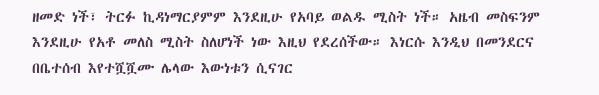ዘመድ ነች፣ ትርፉ ኪዳነማርያምም እንደዚሁ የአባይ ወልዱ ሚስት ነች። አዜብ መስፍንም እንደዚሁ የአቶ መለስ ሚስት ስለሆነች ነው እዚህ የደረሰችው። እነርሱ እንዲህ በመንደርና በቤተሰብ እየተሿሿሙ ሌላው እውነቱን ሲናገር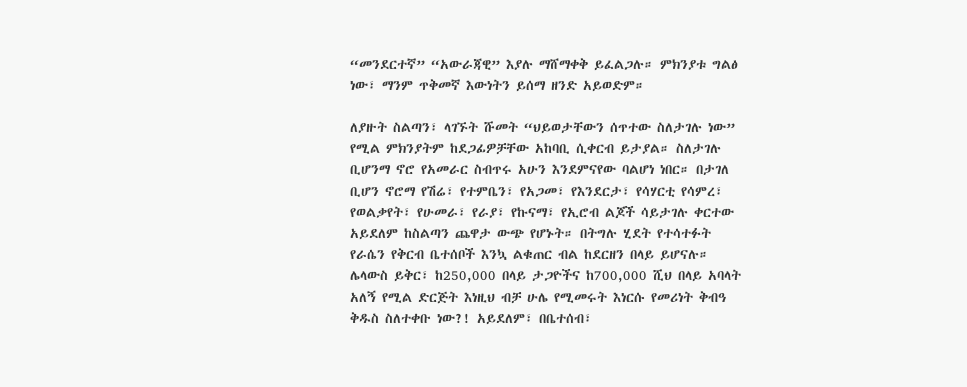“መንደርተኛ” “አውራጃዊ” እያሉ ማሸማቀቅ ይፈልጋሉ። ምክንያቱ ግልፅ ነው፣ ማንም ጥቅመኛ እውነትን ይሰማ ዘንድ አይወድም።

ለያዙት ስልጣን፣ ላገኙት ሹመት “ህይወታቸውን ሰጥተው ስለታገሉ ነው” የሚል ምክንያትም ከደጋፊዎቻቸው አከባቢ ሲቀርብ ይታያል። ስለታገሉ ቢሆንማ ኖሮ የአመራር ስብጥሩ አሁን እንደምናየው ባልሆነ ነበር። በታገለ ቢሆን ኖሮማ የሽሬ፣ የተምቤን፣ የአጋመ፣ የእንደርታ፣ የሳሃርቲ የሳምረ፣ የወልቃየት፣ የሁመራ፣ የራያ፣ የኩናማ፣ የኢሮብ ልጆች ሳይታገሉ ቀርተው አይደለም ከስልጣን ጨዋታ ውጭ የሆኑት። በትግሉ ሂደት የተሳተፉት የራሴን የቅርብ ቤተሰቦች እንኳ ልቁጠር ብል ከደርዘን በላይ ይሆናሉ። ሌላውስ ይቅር፣ ከ250,000 በላይ ታጋዮችና ከ700,000 ሺህ በላይ አባላት አለኝ የሚል ድርጅት እነዚህ ብቻ ሁሌ የሚመሩት እነርሱ የመሪነት ቅብዓ ቅዱስ ስለተቀቡ ነው?! አይደለም፣ በቤተሰብ፣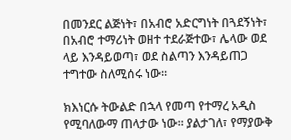በመንደር ልጅነት፣ በአብሮ አድርግነት በጓደኝነት፣ በአብሮ ተማሪነት ወዘተ ተደራጅተው፣ ሌላው ወደ ላይ እንዳይወጣ፣ ወደ ስልጣን እንዳይጠጋ ተግተው ስለሚሰሩ ነው።

ክእነርሱ ትውልድ በኋላ የመጣ የተማረ አዲስ የሚባለውማ ጠላታው ነው። ያልታገለ፣ የማያውቅ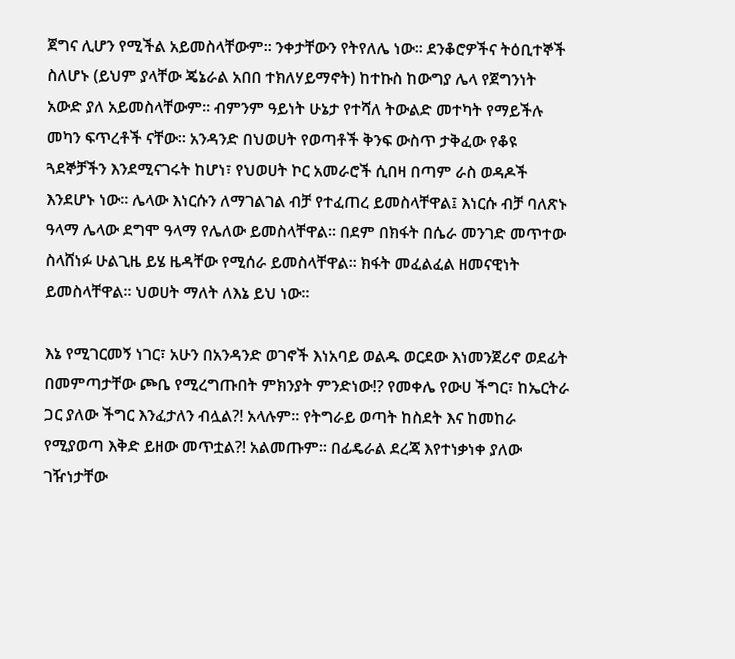ጀግና ሊሆን የሚችል አይመስላቸውም። ንቀታቸውን የትየለሌ ነው። ደንቆሮዎችና ትዕቢተኞች ስለሆኑ (ይህም ያላቸው ጄኔራል አበበ ተክለሃይማኖት) ከተኩስ ከውግያ ሌላ የጀግንነት አውድ ያለ አይመስላቸውም። ብምንም ዓይነት ሁኔታ የተሻለ ትውልድ መተካት የማይችሉ መካን ፍጥረቶች ናቸው። አንዳንድ በህወሀት የወጣቶች ቅንፍ ውስጥ ታቅፈው የቆዩ ጓደኞቻችን እንደሚናገሩት ከሆነ፣ የህወሀት ኮር አመራሮች ሲበዛ በጣም ራስ ወዳዶች እንደሆኑ ነው። ሌላው እነርሱን ለማገልገል ብቻ የተፈጠረ ይመስላቸዋል፤ እነርሱ ብቻ ባለጽኑ ዓላማ ሌላው ደግሞ ዓላማ የሌለው ይመስላቸዋል። በደም በክፋት በሴራ መንገድ መጥተው ስላሸነፉ ሁልጊዜ ይሄ ዜዳቸው የሚሰራ ይመስላቸዋል። ክፋት መፈልፈል ዘመናዊነት ይመስላቸዋል። ህወሀት ማለት ለእኔ ይህ ነው።

እኔ የሚገርመኝ ነገር፣ አሁን በአንዳንድ ወገኖች እነአባይ ወልዱ ወርደው እነመንጀሪኖ ወደፊት በመምጣታቸው ጮቤ የሚረግጡበት ምክንያት ምንድነው!? የመቀሌ የውሀ ችግር፣ ከኤርትራ ጋር ያለው ችግር እንፈታለን ብሏል?! አላሉም። የትግራይ ወጣት ከስደት እና ከመከራ የሚያወጣ እቅድ ይዘው መጥቷል?! አልመጡም። በፊዴራል ደረጃ እየተነቃነቀ ያለው ገዥነታቸው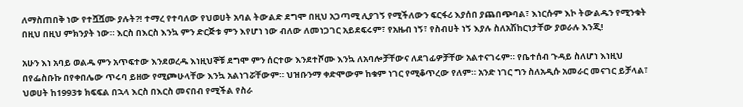ለማስጠበቅ ነው የተሿሿሙ ያሉት?! ተማረ የተባለው የህወሀት አባል ትውልድ ደግሞ በዚህ አጋጣሚ ሊያገኝ የሚችለውን ፍርፋሪ እያሰበ ያጨበጭባል፣ እነርሱም እኮ ትውልዱን የሚንቁት በዚህ በዚህ ምክንያት ነው። እርስ በእርስ እንኳ ምን ድርጅቱ ምን እየሆነ ነው ብለው ለመነጋገር አይደፍሩም፣ የአዜብ ነኝ፣ የስብሀት ነኝ እያሉ ስለአሽከርነታቸው ያወራሉ እንጂ!

አሁን እነ አባይ ወልዱ ምን አጥፍተው እንደወረዱ እነዚህኞቹ ደግሞ ምን ሰርተው እንደተሾሙ እንኳ ለአባሎቻቸውና ለደገፊዎቻቸው አልተናገሩም። የቤተሰብ ጉዳይ ስለሆነ እነዚህ በየፌስቡኩ በየቀበሌው ጥሩባ ይዘው የሚጮሁላቸው እንኳ አልነገሯቸውም። ህዝቡንማ ቀድሞውም ከቁም ነገር የሚቆጥረው የለም። አንድ ነገር ግን ስለአዲሱ አመራር መናገር ይቻላል፣ ህወሀት ከ1993ቱ ክፍፍል በኋላ እርስ በእርስ መናበብ የሚችል የስራ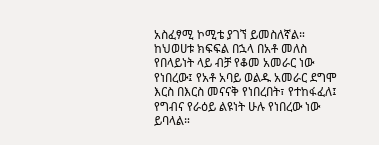አስፈፃሚ ኮሚቴ ያገኘ ይመስለኛል። ከህወሀቱ ክፍፍል በኋላ በአቶ መለስ የበላይነት ላይ ብቻ የቆመ አመራር ነው የነበረው፤ የአቶ አባይ ወልዱ አመራር ደግሞ እርስ በእርስ መናናቅ የነበረበት፣ የተከፋፈለ፤ የግብና የራዕይ ልዩነት ሁሉ የነበረው ነው ይባላል።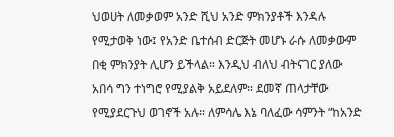ህወሀት ለመቃወም አንድ ሺህ አንድ ምክንያቶች እንዳሉ የሚታወቅ ነው፤ የአንድ ቤተሰብ ድርጅት መሆኑ ራሱ ለመቃውም በቂ ምክንያት ሊሆን ይችላል። እንዲህ ብለህ ብትናገር ያለው አበሳ ግን ተነግሮ የሚያልቅ አይደለም። ደመኛ ጠላታቸው የሚያደርጉህ ወገኖች አሉ። ለምሳሌ እኔ ባለፈው ሳምንት “ከአንድ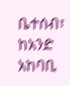ቤተሰብ፣ ከአንድ አከባቢ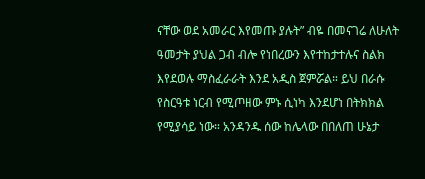ናቸው ወደ አመራር እየመጡ ያሉት” ብዬ በመናገሬ ለሁለት ዓመታት ያህል ጋብ ብሎ የነበረውን እየተከታተሉና ስልክ እየደወሉ ማስፈራራት እንደ አዲስ ጀምሯል። ይህ በራሱ የስርዓቱ ነርብ የሚጦዘው ምኑ ሲነካ እንደሆነ በትክክል የሚያሳይ ነው። አንዳንዱ ሰው ከሌላው በበለጠ ሁኔታ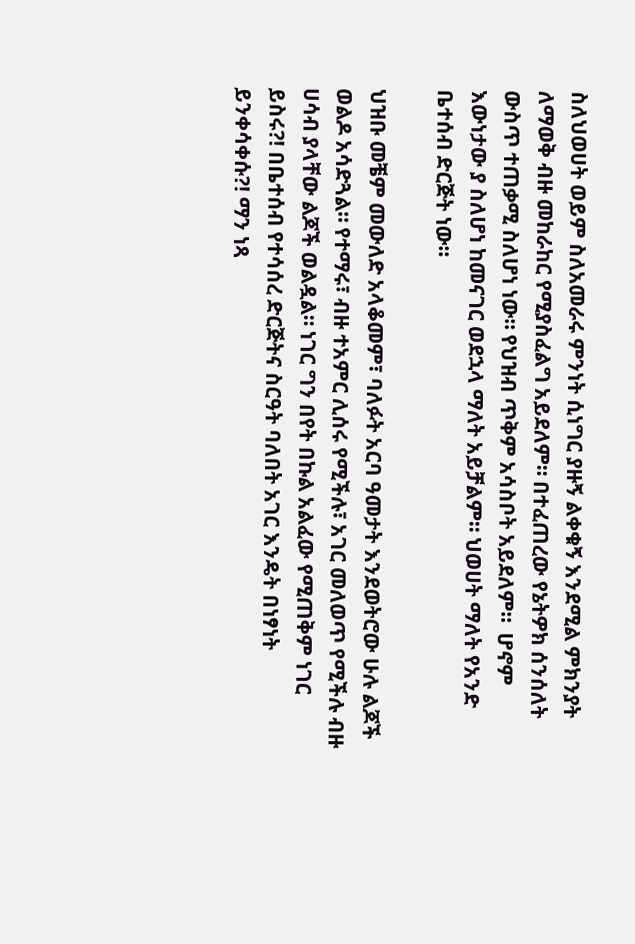ስለህወሀት ወይም ስለአመራሩ ምንነት ሲነግር ያዙኝ ልቀቁኝ እንደሚል ምክንያት ለማወቅ ብዙ መከራከር የሚያስፈልግ አይደለም። በተፈጠረው የኔትዎክ ሰንሰለት ውስጥ ተጠቃሚ ስለሆነ ነው። የህዝብ ጥቅም አሳስቦት አይደለም።  ሆኖም እውነታው ያ ስለሆነ ከመናገር ወደኋላ ማለት አይቻልም። ህወሀት ማለት የአንድ ቤተሰብ ድርጅት ነው።

ህዝቡ መቼም መውለድ አላቆመም፣ ባለፉት አርባ ዓመታት እንደወትሮው ሁሉ ልጆች ወልዶ አሳድጓል። የተማሩ፣ ብዙ ተአምር ሊሰሩ የሚችሉ፣ አገር መለወጥ የሚችሉ ብዙ ሀሳብ ያላቸው ልጆች ወልዷል። ነገር ግን በየት በኩል አልፈው የሚጠቅም ነገር ይስሩ?! በቤተሰብ የተሳሰረ ድርጅትና ስርዓት ባለበት አገር እንዴት በነፃነት ይንቀሳቀሱ?! ማን ነጻ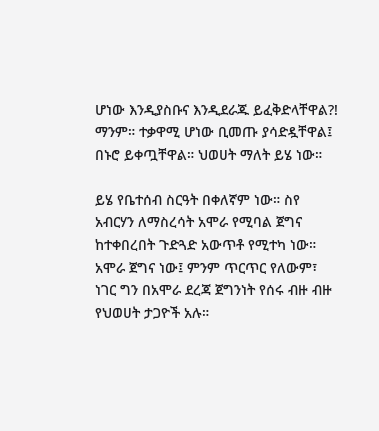ሆነው እንዲያስቡና እንዲደራጁ ይፈቅድላቸዋል?! ማንም። ተቃዋሚ ሆነው ቢመጡ ያሳድዷቸዋል፤ በኑሮ ይቀጧቸዋል። ህወሀት ማለት ይሄ ነው።

ይሄ የቤተሰብ ስርዓት በቀለኛም ነው። ስየ አብርሃን ለማስረሳት አሞራ የሚባል ጀግና ከተቀበረበት ጉድጓድ አውጥቶ የሚተካ ነው። አሞራ ጀግና ነው፤ ምንም ጥርጥር የለውም፣ ነገር ግን በአሞራ ደረጃ ጀግንነት የሰሩ ብዙ ብዙ የህወሀት ታጋዮች አሉ።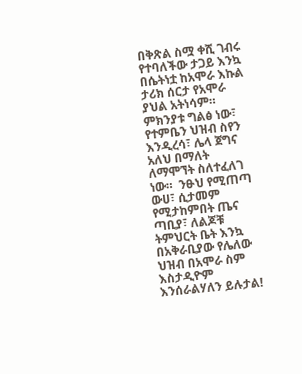በቅጽል ስሟ ቀሺ ገብሩ የተባለችው ታጋይ እንኳ በሴትነቷ ከአሞራ እኩል ታሪክ ሰርታ የአሞራ ያህል አትነሳም። ምክንያቱ ግልፅ ነው፣ የተምቤን ህዝብ ስየን እንዲረሳ፣ ሌላ ጀግና አለህ በማለት ለማሞኘት ስለተፈለገ ነው።  ንፁህ የሚጠጣ ውሀ፣ ሲታመም የሚታከምበት ጤና ጣቢያ፣ ለልጆቹ ትምህርት ቤት እንኳ በአቅራቢያው የሌለው ህዝብ በአሞራ ስም እስታዲዮም እንሰራልሃለን ይሉታል!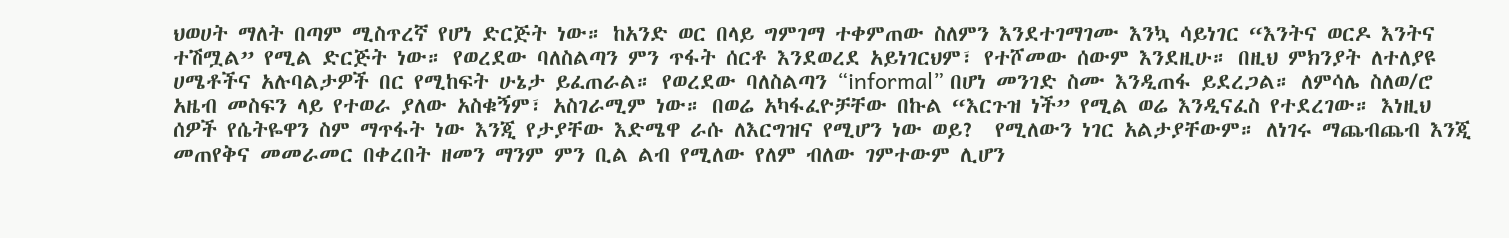ህወሀት ማለት በጣም ሚስጥረኛ የሆነ ድርጅት ነው። ከአንድ ወር በላይ ግምገማ ተቀምጠው ስለምን እንደተገማገሙ እንኳ ሳይነገር “እንትና ወርዶ እንትና ተሽሟል” የሚል ድርጅት ነው። የወረደው ባለስልጣን ምን ጥፋት ሰርቶ እንደወረደ አይነገርህም፣ የተሾመው ሰውም እንደዚሁ። በዚህ ምክንያት ለተለያዩ ሀሜቶችና አሉባልታዎች በር የሚከፍት ሁኔታ ይፈጠራል። የወረደው ባለስልጣን “informal” በሆነ መንገድ ስሙ እንዲጠፋ ይደረጋል። ለምሳሌ ስለወ/ሮ አዜብ መስፍን ላይ የተወራ ያለው አስቁኝም፣ አስገራሚም ነው። በወሬ አካፋፈዮቻቸው በኩል “እርጉዝ ነች” የሚል ወሬ እንዲናፈስ የተደረገው። እነዚህ ሰዎች የሴትዬዋን ስም ማጥፋት ነው እንጂ የታያቸው እድሜዋ ራሱ ለእርግዝና የሚሆን ነው ወይ?  የሚለውን ነገር አልታያቸውም። ለነገሩ ማጨብጨብ እንጂ መጠየቅና መመራመር በቀረበት ዘመን ማንም ምን ቢል ልብ የሚለው የለም ብለው ገምተውም ሊሆን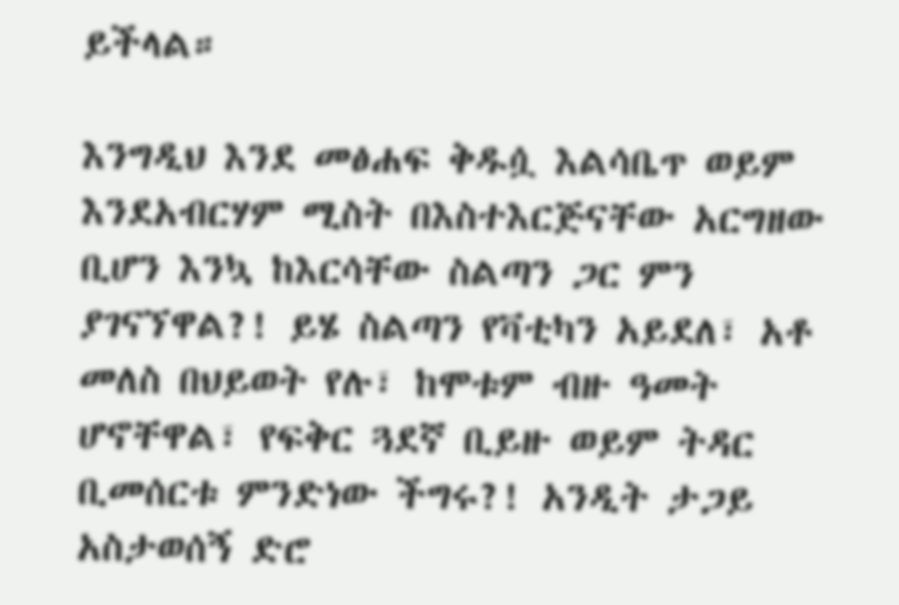ይችላል።

እንግዲህ እንደ መፅሐፍ ቅዱሷ እልሳቤጥ ወይም እንደአብርሃም ሚስት በእስተእርጅናቸው አርግዘው ቢሆን እንኳ ከእርሳቸው ስልጣን ጋር ምን ያገናኘዋል?! ይሄ ስልጣን የቫቲካን አይደለ፣ አቶ መለስ በህይወት የሉ፣ ከሞቱም ብዙ ዓመት ሆኖቸዋል፣ የፍቅር ጓደኛ ቢይዙ ወይም ትዳር ቢመሰርቱ ምንድነው ችግሩ?! አንዲት ታጋይ አስታወሰኝ ድሮ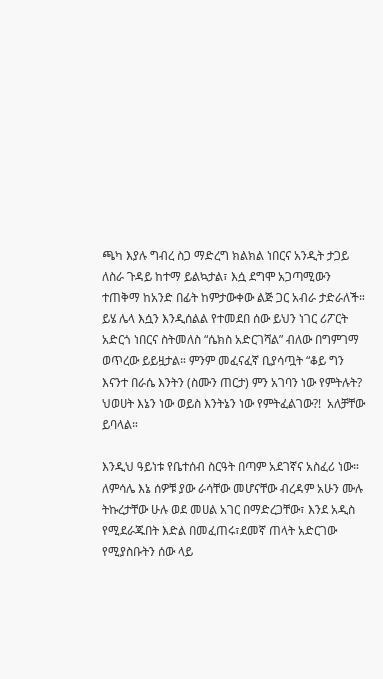ጫካ እያሉ ግብረ ስጋ ማድረግ ክልክል ነበርና አንዲት ታጋይ ለስራ ጉዳይ ከተማ ይልኳታል፣ እሷ ደግሞ አጋጣሚውን ተጠቅማ ከአንድ በፊት ከምታውቀው ልጅ ጋር አብራ ታድራለች። ይሄ ሌላ እሷን እንዲሰልል የተመደበ ሰው ይህን ነገር ሪፖርት አድርጎ ነበርና ስትመለስ “ሴክስ አድርገሻል” ብለው በግምገማ ወጥረው ይይዟታል። ምንም መፈናፈኛ ቢያሳጧት “ቆይ ግን እናንተ በራሴ እንትን (ስሙን ጠርታ) ምን አገባን ነው የምትሉት? ህወሀት እኔን ነው ወይስ እንትኔን ነው የምትፈልገው?!  አለቻቸው ይባላል።

እንዲህ ዓይነቱ የቤተሰብ ስርዓት በጣም አደገኛና አስፈሪ ነው። ለምሳሌ እኔ ሰዎቹ ያው ራሳቸው መሆናቸው ብረዳም አሁን ሙሉ ትኩረታቸው ሁሉ ወደ መሀል አገር በማድረጋቸው፣ እንደ አዲስ የሚደራጁበት እድል በመፈጠሩ፣ደመኛ ጠላት አድርገው የሚያስቡትን ሰው ላይ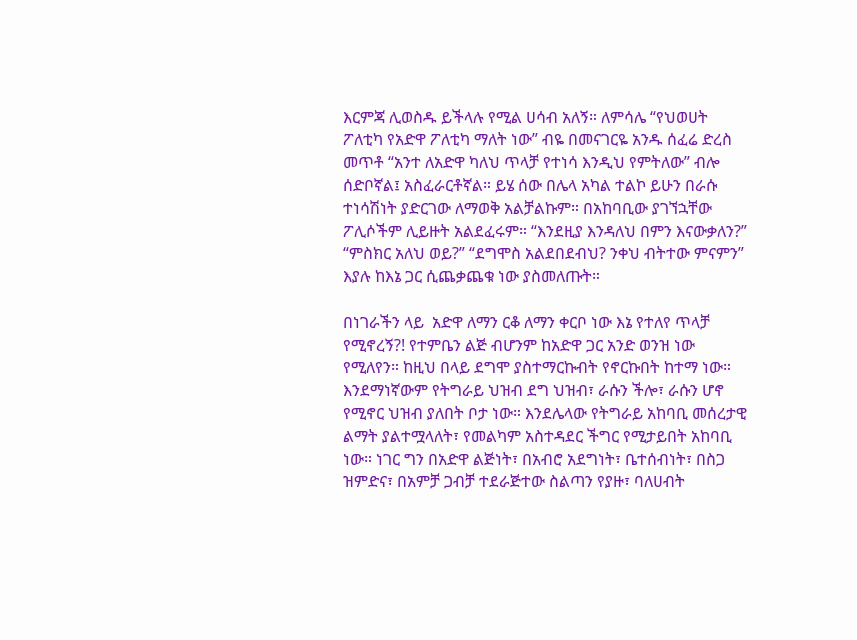እርምጃ ሊወስዱ ይችላሉ የሚል ሀሳብ አለኝ። ለምሳሌ “የህወሀት ፖለቲካ የአድዋ ፖለቲካ ማለት ነው” ብዬ በመናገርዬ አንዱ ሰፈሬ ድረስ መጥቶ “አንተ ለአድዋ ካለህ ጥላቻ የተነሳ እንዲህ የምትለው” ብሎ ሰድቦኛል፤ አስፈራርቶኛል። ይሄ ሰው በሌላ አካል ተልኮ ይሁን በራሱ ተነሳሽነት ያድርገው ለማወቅ አልቻልኩም። በአከባቢው ያገኘኋቸው ፖሊሶችም ሊይዙት አልደፈሩም። “እንደዚያ እንዳለህ በምን እናውቃለን?” “ምስክር አለህ ወይ?” “ደግሞስ አልደበደብህ? ንቀህ ብትተው ምናምን” እያሉ ከእኔ ጋር ሲጨቃጨቁ ነው ያስመለጡት።

በነገራችን ላይ  አድዋ ለማን ርቆ ለማን ቀርቦ ነው እኔ የተለየ ጥላቻ የሚኖረኝ?! የተምቤን ልጅ ብሆንም ከአድዋ ጋር አንድ ወንዝ ነው የሚለየን። ከዚህ በላይ ደግሞ ያስተማርኩብት የኖርኩበት ከተማ ነው። እንደማነኛውም የትግራይ ህዝብ ደግ ህዝብ፣ ራሱን ችሎ፣ ራሱን ሆኖ የሚኖር ህዝብ ያለበት ቦታ ነው። እንደሌላው የትግራይ አከባቢ መሰረታዊ ልማት ያልተሟላለት፣ የመልካም አስተዳደር ችግር የሚታይበት አከባቢ ነው። ነገር ግን በአድዋ ልጅነት፣ በአብሮ አደግነት፣ ቤተሰብነት፣ በስጋ ዝምድና፣ በአምቻ ጋብቻ ተደራጅተው ስልጣን የያዙ፣ ባለሀብት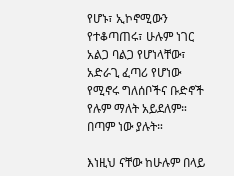የሆኑ፣ ኢኮኖሚውን የተቆጣጠሩ፣ ሁሉም ነገር አልጋ ባልጋ የሆነላቸው፣ አድራጊ ፈጣሪ የሆነው የሚኖሩ ግለሰቦችና ቡድኖች የሉም ማለት አይደለም። በጣም ነው ያሉት።

እነዚህ ናቸው ከሁሉም በላይ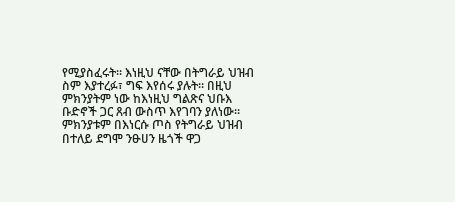የሚያስፈሩት። እነዚህ ናቸው በትግራይ ህዝብ ስም እያተረፉ፣ ግፍ እየሰሩ ያሉት። በዚህ ምክንያትም ነው ከእነዚህ ግልጽና ህቡእ ቡድኖች ጋር ጸብ ውስጥ እየገባን ያለነው። ምክንያቱም በእነርሱ ጦስ የትግራይ ህዝብ በተለይ ደግሞ ንፁሀን ዜጎች ዋጋ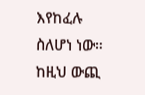እየከፈሉ ስለሆነ ነው። ከዚህ ውጪ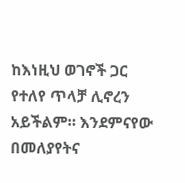ከእነዚህ ወገኖች ጋር የተለየ ጥላቻ ሊኖረን አይችልም። እንደምናየው በመለያየትና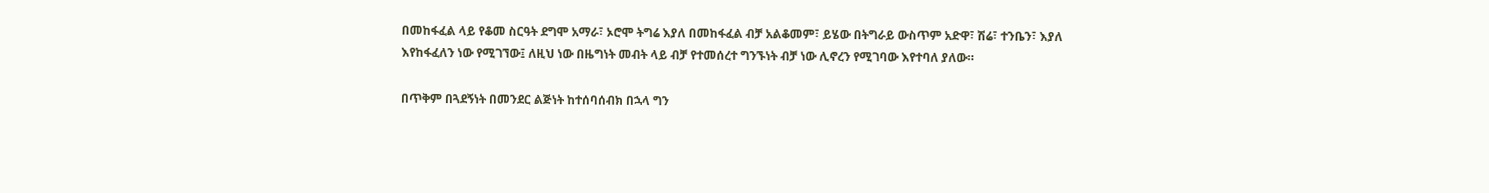በመከፋፈል ላይ የቆመ ስርዓት ደግሞ አማራ፣ ኦሮሞ ትግሬ እያለ በመከፋፈል ብቻ አልቆመም፣ ይሄው በትግራይ ውስጥም አድዋ፣ ሽሬ፣ ተንቤን፣ እያለ እየከፋፈለን ነው የሚገኘው፤ ለዚህ ነው በዜግነት መብት ላይ ብቻ የተመሰረተ ግንኙነት ብቻ ነው ሊኖረን የሚገባው እየተባለ ያለው።

በጥቅም በጓደኝነት በመንደር ልጅነት ከተሰባሰብክ በኋላ ግን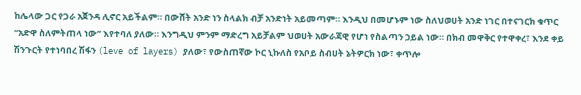ከሌላው ጋር የጋራ አጀንዳ ሊኖር አይችልም። በውሸት አንድ ነን ስላልክ ብቻ አንድነት አይመጣም። እንዲህ በመሆኑም ነው ስለህወሀት አንድ ነገር በተናገርክ ቁጥር “አድዋ ስለምትጠላ ነው” እየተባለ ያለው። እንግዲህ ምንም ማድረግ አይቻልም ህወሀት አውራጃዊ የሆነ የስልጣን ኃይል ነው። በክብ መዋቅር የተዋቀረ፣ እንደ ቀይ ሽንጉርት የተነባበረ ሽፋን (leve of layers) ያለው፣ የውስጠኛው ኮር ኒኩለስ የአቦይ ስብሀት ኔትዎርክ ነው፣ ቀጥሎ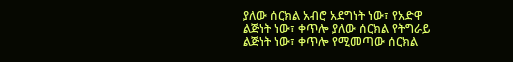ያለው ሰርክል አብሮ አደግነት ነው፣ የአድዋ ልጅነት ነው፣ ቀጥሎ ያለው ሰርክል የትግራይ ልጅነት ነው፣ ቀጥሎ የሚመጣው ሰርክል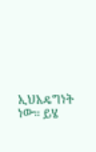ኢህአዴግነት ነው። ይሄ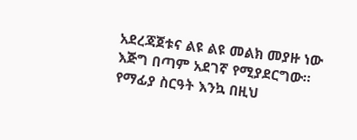አደረጃጀቱና ልዩ ልዩ መልክ መያዙ ነው እጅግ በጣም አደገኛ የሚያደርግው። የማፊያ ስርዓት እንኳ በዚህ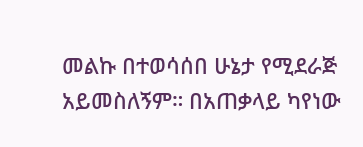መልኩ በተወሳሰበ ሁኔታ የሚደራጅ አይመስለኝም። በአጠቃላይ ካየነው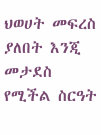ህወሀት መፍረስ ያለበት እንጂ መታደስ የሚችል ስርዓት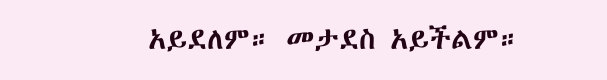አይደለም። መታደስ አይችልም።